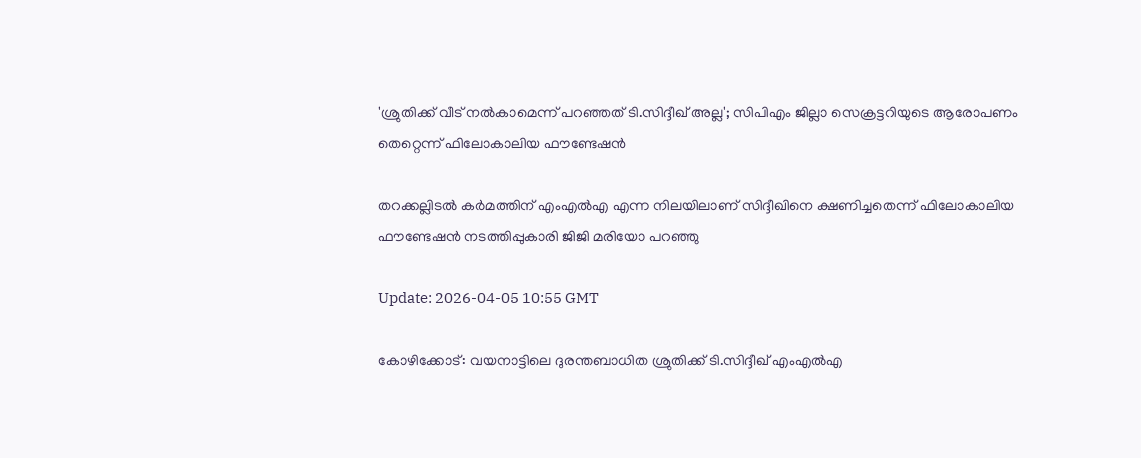'ശ്രുതിക്ക് വീട് നൽകാമെന്ന് പറഞ്ഞത് ടി.സിദ്ദീഖ് അല്ല'; സിപിഎം ജില്ലാ സെക്രട്ടറിയുടെ ആരോപണം തെറ്റെന്ന് ഫിലോകാലിയ ഫൗണ്ടേഷൻ

തറക്കല്ലിടൽ കർമത്തിന് എംഎൽഎ എന്ന നിലയിലാണ് സിദ്ദീഖിനെ ക്ഷണിച്ചതെന്ന് ഫിലോകാലിയ ഫൗണ്ടേഷൻ നടത്തിപ്പുകാരി ജിജി മരിയോ പറഞ്ഞു

Update: 2026-04-05 10:55 GMT

കോഴിക്കോട്: വയനാട്ടിലെ ദുരന്തബാധിത ശ്രുതിക്ക് ടി.സിദ്ദീഖ് എംഎൽഎ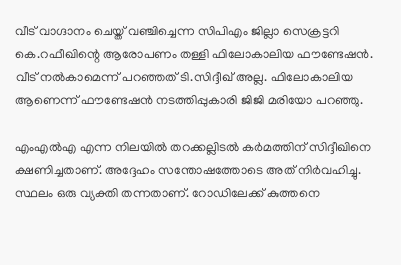വീട് വാഗ്ദാനം ചെയ്ത് വഞ്ചിച്ചെന്ന സിപിഎം ജില്ലാ സെക്രട്ടറി കെ.റഫീഖിന്റെ ആരോപണം തള്ളി ഫിലോകാലിയ ഫൗണ്ടേഷൻ. വീട് നൽകാമെന്ന് പറഞ്ഞത് ടി.സിദ്ദീഖ് അല്ല. ഫിലോകാലിയ ആണെന്ന് ഫൗണ്ടേഷൻ നടത്തിപ്പുകാരി ജിജി മരിയോ പറഞ്ഞു.

എംഎൽഎ എന്ന നിലയിൽ തറക്കല്ലിടൽ കർമത്തിന് സിദ്ദീഖിനെ ക്ഷണിച്ചതാണ്. അദ്ദേഹം സന്തോഷത്തോടെ അത് നിർവഹിച്ചു. സ്ഥലം ഒരു വ്യക്തി തന്നതാണ്. റോഡിലേക്ക് കുത്തനെ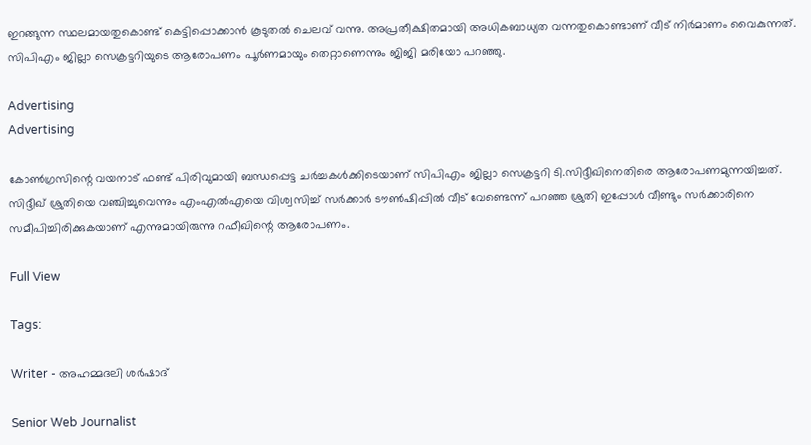ഇറങ്ങുന്ന സ്ഥലമായതുകൊണ്ട് കെട്ടിപ്പൊക്കാൻ കൂടുതൽ ചെലവ് വന്നു. അപ്രതീക്ഷിതമായി അധികബാധ്യത വന്നതുകൊണ്ടാണ് വീട് നിർമാണം വൈകുന്നത്. സിപിഎം ജില്ലാ സെക്രട്ടറിയുടെ ആരോപണം പൂർണമായും തെറ്റാണെന്നും ജിജി മരിയോ പറഞ്ഞു.

Advertising
Advertising

കോൺഗ്രസിന്റെ വയനാട് ഫണ്ട് പിരിവുമായി ബന്ധപ്പെട്ട ചർച്ചകൾക്കിടെയാണ് സിപിഎം ജില്ലാ സെക്രട്ടറി ടി.സിദ്ദീഖിനെതിരെ ആരോപണമുന്നയിച്ചത്. സിദ്ദീഖ് ശ്രുതിയെ വഞ്ചിച്ചുവെന്നും എംഎൽഎയെ വിശ്വസിച്ച് സർക്കാർ ടൗൺഷിപ്പിൽ വീട് വേണ്ടെന്ന് പറഞ്ഞ ശ്രുതി ഇപ്പോൾ വീണ്ടും സർക്കാരിനെ സമീപിച്ചിരിക്കുകയാണ് എന്നുമായിരുന്നു റഫീഖിന്റെ ആരോപണം.

Full View

Tags:

Writer - അഹമ്മദലി ശര്‍ഷാദ്

Senior Web Journalist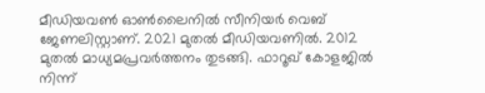മീഡിയവൺ ഓൺലൈനിൽ സീനിയർ വെബ് ജേണലിസ്റ്റാണ്. 2021 മുതൽ മീഡിയവണിൽ. 2012 മുതൽ മാധ്യമപ്രവർത്തനം തുടങ്ങി. ഫാറൂഖ് കോളജിൽ നിന്ന്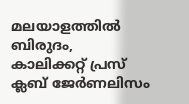മലയാളത്തിൽ ബിരുദം, കാലിക്കറ്റ് പ്രസ് ക്ലബ് ജേർണലിസം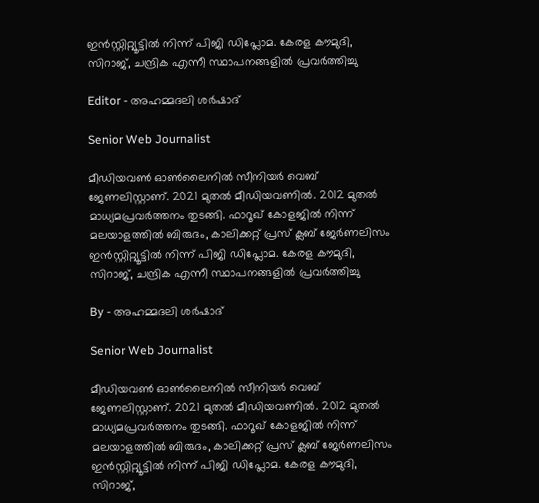ഇൻസ്റ്റിറ്റ്യൂട്ടിൽ നിന്ന് പിജി ഡിപ്ലോമ. കേരള കൗമുദി, സിറാജ്, ചന്ദ്രിക എന്നീ സ്ഥാപനങ്ങളിൽ പ്രവർത്തിച്ചു

Editor - അഹമ്മദലി ശര്‍ഷാദ്

Senior Web Journalist

മീഡിയവൺ ഓൺലൈനിൽ സീനിയർ വെബ് ജേണലിസ്റ്റാണ്. 2021 മുതൽ മീഡിയവണിൽ. 2012 മുതൽ മാധ്യമപ്രവർത്തനം തുടങ്ങി. ഫാറൂഖ് കോളജിൽ നിന്ന് മലയാളത്തിൽ ബിരുദം, കാലിക്കറ്റ് പ്രസ് ക്ലബ് ജേർണലിസം ഇൻസ്റ്റിറ്റ്യൂട്ടിൽ നിന്ന് പിജി ഡിപ്ലോമ. കേരള കൗമുദി, സിറാജ്, ചന്ദ്രിക എന്നീ സ്ഥാപനങ്ങളിൽ പ്രവർത്തിച്ചു

By - അഹമ്മദലി ശര്‍ഷാദ്

Senior Web Journalist

മീഡിയവൺ ഓൺലൈനിൽ സീനിയർ വെബ് ജേണലിസ്റ്റാണ്. 2021 മുതൽ മീഡിയവണിൽ. 2012 മുതൽ മാധ്യമപ്രവർത്തനം തുടങ്ങി. ഫാറൂഖ് കോളജിൽ നിന്ന് മലയാളത്തിൽ ബിരുദം, കാലിക്കറ്റ് പ്രസ് ക്ലബ് ജേർണലിസം ഇൻസ്റ്റിറ്റ്യൂട്ടിൽ നിന്ന് പിജി ഡിപ്ലോമ. കേരള കൗമുദി, സിറാജ്,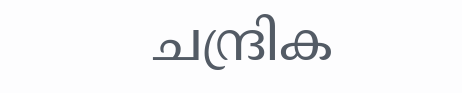ചന്ദ്രിക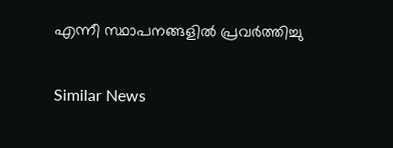എന്നീ സ്ഥാപനങ്ങളിൽ പ്രവർത്തിച്ചു

Similar News